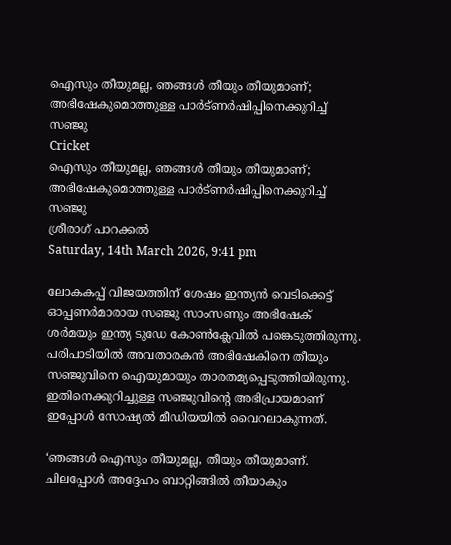ഐസും തീയുമല്ല, ഞങ്ങള്‍ തീയും തീയുമാണ്; അഭിഷേകുമൊത്തുള്ള പാര്‍ട്ണര്‍ഷിപ്പിനെക്കുറിച്ച് സഞ്ജു
Cricket
ഐസും തീയുമല്ല, ഞങ്ങള്‍ തീയും തീയുമാണ്; അഭിഷേകുമൊത്തുള്ള പാര്‍ട്ണര്‍ഷിപ്പിനെക്കുറിച്ച് സഞ്ജു
ശ്രീരാഗ് പാറക്കല്‍
Saturday, 14th March 2026, 9:41 pm

ലോകകപ്പ് വിജയത്തിന് ശേഷം ഇന്ത്യന്‍ വെടിക്കെട്ട് ഓപ്പണര്‍മാരായ സഞ്ജു സാംസണും അഭിഷേക് ശര്‍മയും ഇന്ത്യ ടുഡേ കോണ്‍ക്ലേവില്‍ പങ്കെടുത്തിരുന്നു. പരിപാടിയില്‍ അവതാരകന്‍ അഭിഷേകിനെ തീയും സഞ്ജുവിനെ ഐയുമായും താരതമ്യപ്പെടുത്തിയിരുന്നു. ഇതിനെക്കുറിച്ചുള്ള സഞ്ജുവിന്റെ അഭിപ്രായമാണ് ഇപ്പോള്‍ സോഷ്യല്‍ മീഡിയയില്‍ വൈറലാകുന്നത്.

‘ഞങ്ങള്‍ ഐസും തീയുമല്ല, തീയും തീയുമാണ്. ചിലപ്പോള്‍ അദ്ദേഹം ബാറ്റിങ്ങില്‍ തീയാകും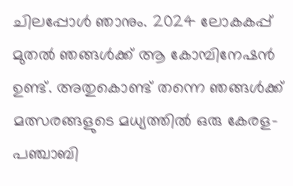ചിലപ്പോള്‍ ഞാനും. 2024 ലോകകപ്പ് മുതല്‍ ഞങ്ങള്‍ക്ക് ആ കോമ്പിനേഷന്‍ ഉണ്ട്. അതുകൊണ്ട് തന്നെ ഞങ്ങള്‍ക്ക് മത്സരങ്ങളുടെ മധ്യത്തില്‍ ഒരു കേരള-പഞ്ചാബി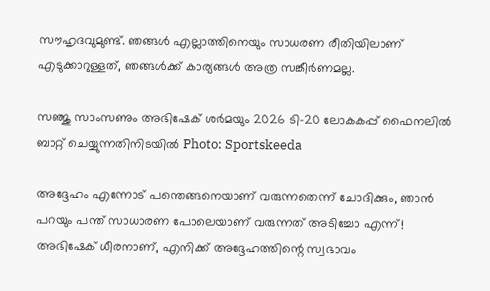സൗഹൃദവുമുണ്ട്. ഞങ്ങള്‍ എല്ലാത്തിനെയും സാധരണ രീതിയിലാണ് എടുക്കാറുള്ളത്, ഞങ്ങള്‍ക്ക് കാര്യങ്ങള്‍ അത്ര സങ്കീര്‍ണമല്ല.

സഞ്ജു സാംസണും അഭിഷേക് ശര്‍മയും 2026 ടി-20 ലോകകപ്പ് ഫൈനലില്‍ ബാറ്റ് ചെയ്യുന്നതിനിടയില്‍ Photo: Sportskeeda

അദ്ദേഹം എന്നോട് പന്തെങ്ങനെയാണ് വരുന്നതെന്ന് ചോദിക്കും, ഞാന്‍ പറയും പന്ത് സാധാരണ പോലെയാണ് വരുന്നത് അടിച്ചോ എന്ന്! അഭിഷേക് ധീരനാണ്, എനിക്ക് അദ്ദേഹത്തിന്റെ സ്വഭാവം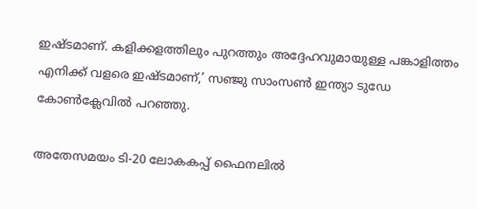ഇഷ്ടമാണ്. കളിക്കളത്തിലും പുറത്തും അദ്ദേഹവുമായുള്ള പങ്കാളിത്തം എനിക്ക് വളരെ ഇഷ്ടമാണ്,’ സഞ്ജു സാംസണ്‍ ഇന്ത്യാ ടുഡേ കോണ്‍ക്ലേവില്‍ പറഞ്ഞു.

അതേസമയം ടി-20 ലോകകപ്പ് ഫൈനലില്‍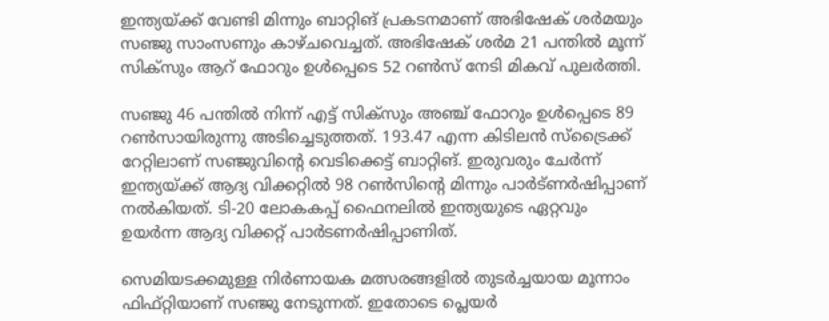ഇന്ത്യയ്ക്ക് വേണ്ടി മിന്നും ബാറ്റിങ് പ്രകടനമാണ് അഭിഷേക് ശര്‍മയും സഞ്ജു സാംസണും കാഴ്ചവെച്ചത്. അഭിഷേക് ശര്‍മ 21 പന്തില്‍ മൂന്ന് സിക്‌സും ആറ് ഫോറും ഉള്‍പ്പെടെ 52 റണ്‍സ് നേടി മികവ് പുലര്‍ത്തി.

സഞ്ജു 46 പന്തില്‍ നിന്ന് എട്ട് സിക്‌സും അഞ്ച് ഫോറും ഉള്‍പ്പെടെ 89 റണ്‍സായിരുന്നു അടിച്ചെടുത്തത്. 193.47 എന്ന കിടിലന്‍ സ്‌ട്രൈക്ക് റേറ്റിലാണ് സഞ്ജുവിന്റെ വെടിക്കെട്ട് ബാറ്റിങ്. ഇരുവരും ചേര്‍ന്ന് ഇന്ത്യയ്ക്ക് ആദ്യ വിക്കറ്റില്‍ 98 റണ്‍സിന്റെ മിന്നും പാര്‍ട്ണര്‍ഷിപ്പാണ് നല്‍കിയത്. ടി-20 ലോകകപ്പ് ഫൈനലില്‍ ഇന്ത്യയുടെ ഏറ്റവും ഉയര്‍ന്ന ആദ്യ വിക്കറ്റ് പാര്‍ടണര്‍ഷിപ്പാണിത്.

സെമിയടക്കമുള്ള നിര്‍ണായക മത്സരങ്ങളില്‍ തുടര്‍ച്ചയായ മൂന്നാം ഫിഫ്റ്റിയാണ് സഞ്ജു നേടുന്നത്. ഇതോടെ പ്ലെയര്‍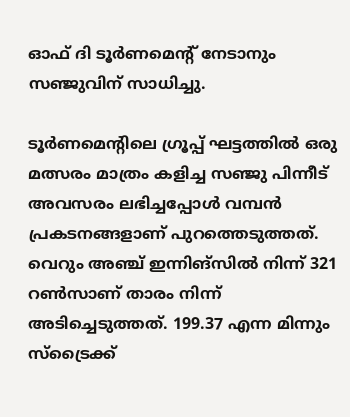ഓഫ് ദി ടൂര്‍ണമെന്റ് നേടാനും സഞ്ജുവിന് സാധിച്ചു.

ടൂര്‍ണമെന്റിലെ ഗ്രൂപ്പ് ഘട്ടത്തില്‍ ഒരു മത്സരം മാത്രം കളിച്ച സഞ്ജു പിന്നീട് അവസരം ലഭിച്ചപ്പോള്‍ വമ്പന്‍ പ്രകടനങ്ങളാണ് പുറത്തെടുത്തത്. വെറും അഞ്ച് ഇന്നിങ്സില്‍ നിന്ന് 321 റണ്‍സാണ് താരം നിന്ന് അടിച്ചെടുത്തത്. 199.37 എന്ന മിന്നും സ്‌ട്രൈക്ക്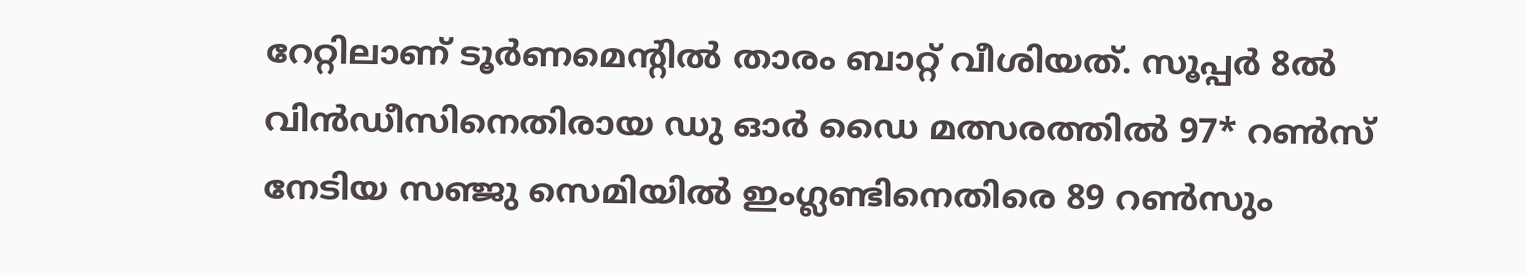റേറ്റിലാണ് ടൂര്‍ണമെന്റില്‍ താരം ബാറ്റ് വീശിയത്. സൂപ്പര്‍ 8ല്‍ വിന്‍ഡീസിനെതിരായ ഡു ഓര്‍ ഡൈ മത്സരത്തില്‍ 97* റണ്‍സ് നേടിയ സഞ്ജു സെമിയില്‍ ഇംഗ്ലണ്ടിനെതിരെ 89 റണ്‍സും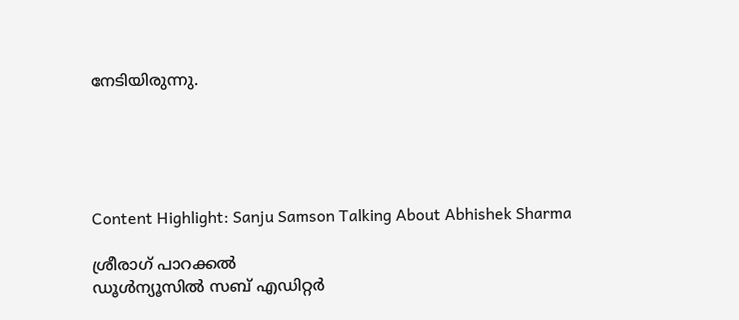നേടിയിരുന്നു.





Content Highlight: Sanju Samson Talking About Abhishek Sharma

ശ്രീരാഗ് പാറക്കല്‍
ഡൂള്‍ന്യൂസില്‍ സബ് എഡിറ്റര്‍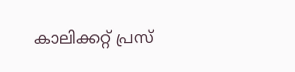കാലിക്കറ്റ് പ്രസ്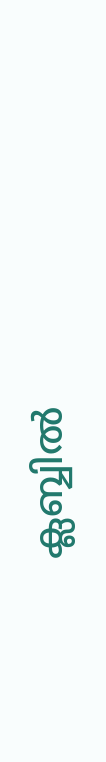ക്ലബ്ബില്‍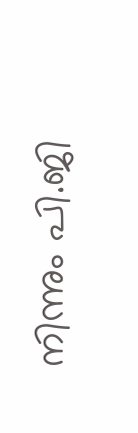നിന്നും പി.ജി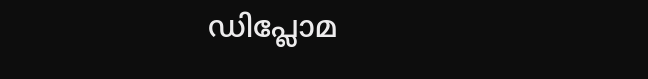ഡിപ്ലോമ